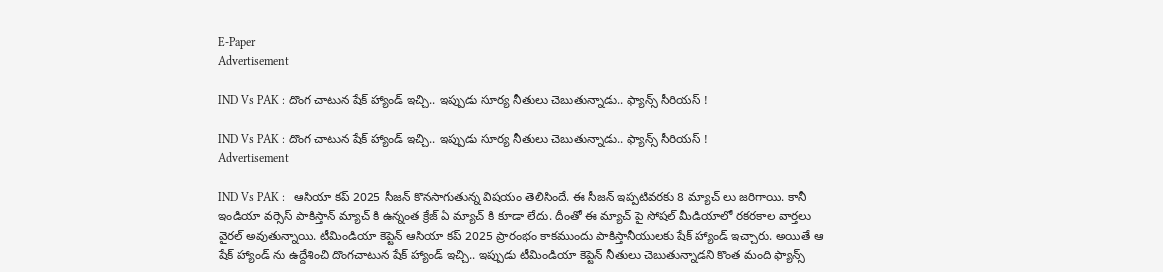E-Paper
Advertisement

IND Vs PAK : దొంగ చాటున షేక్ హ్యాండ్ ఇచ్చి.. ఇప్పుడు సూర్య నీతులు చెబుతున్నాడు.. ఫ్యాన్స్ సీరియస్ !

IND Vs PAK : దొంగ చాటున షేక్ హ్యాండ్ ఇచ్చి.. ఇప్పుడు సూర్య నీతులు చెబుతున్నాడు.. ఫ్యాన్స్ సీరియస్ !
Advertisement

IND Vs PAK :   ఆసియా క‌ప్ 2025 సీజ‌న్ కొన‌సాగుతున్న విష‌యం తెలిసిందే. ఈ సీజ‌న్ ఇప్ప‌టివ‌ర‌కు 8 మ్యాచ్ లు జ‌రిగాయి. కానీ ఇండియా వ‌ర్సెస్ పాకిస్తాన్ మ్యాచ్ కి ఉన్నంత క్రేజ్ ఏ మ్యాచ్ కి కూడా లేదు. దీంతో ఈ మ్యాచ్ పై సోష‌ల్ మీడియాలో ర‌క‌ర‌కాల వార్త‌లు వైర‌ల్ అవుతున్నాయి. టీమిండియా కెప్టెన్ ఆసియా క‌ప్ 2025 ప్రారంభం కాక‌ముందు పాకిస్తానీయుల‌కు షేక్ హ్యాండ్ ఇచ్చారు. అయితే ఆ షేక్ హ్యాండ్ ను ఉద్దేశించి దొంగ‌చాటున షేక్ హ్యాండ్ ఇచ్చి.. ఇప్పుడు టీమిండియా కెప్టెన్ నీతులు చెబుతున్నాడ‌ని కొంత మంది ఫ్యాన్స్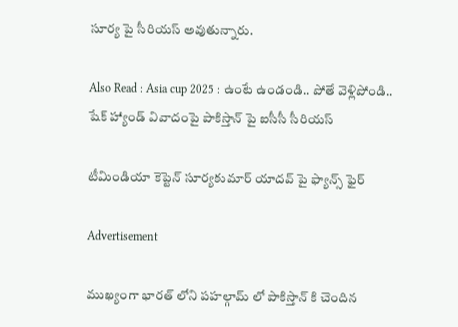సూర్య పై సీరియస్ అవుతున్నారు.

Also Read : Asia cup 2025 : ఉంటే ఉండండి.. పోతే వెళ్లిపోండి.. షేక్ హ్యాండ్ వివాదంపై పాకిస్తాన్ పై ఐసీసీ సీరియస్

టీమిండియా కెప్టెన్ సూర్య‌కుమార్ యాద‌వ్ పై ఫ్యాన్స్ ఫైర్

Advertisement

ముఖ్యంగా భార‌త్ లోని ప‌హ‌ల్గామ్ లో పాకిస్తాన్ కి చెందిన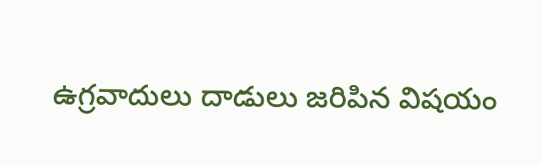ఉగ్ర‌వాదులు దాడులు జ‌రిపిన విష‌యం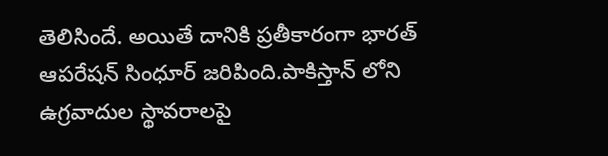తెలిసిందే. అయితే దానికి ప్రతీకారంగా భార‌త్ ఆప‌రేష‌న్ సింధూర్ జ‌రిపింది.పాకిస్తాన్ లోని ఉగ్ర‌వాదుల స్థావ‌రాల‌పై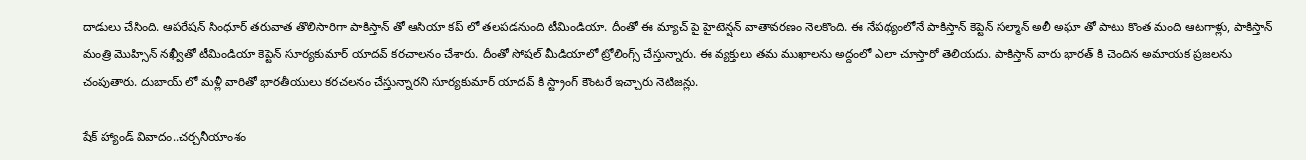దాడులు చేసింది. ఆప‌రేష‌న్ సింధూర్ తరువాత తొలిసారిగా పాకిస్తాన్ తో ఆసియా క‌ప్ లో త‌ల‌ప‌డ‌నుంది టీమిండియా. దీంతో ఈ మ్యాచ్ పై హైటెన్ష‌న్ వాతావ‌ర‌ణం నెల‌కొంది. ఈ నేప‌థ్యంలోనే పాకిస్తాన్ కెప్టెన్ స‌ల్మాన్ అలీ అఘా తో పాటు కొంత మంది ఆట‌గాళ్లు, పాకిస్తాన్ మంత్రి మొహ్సిన్ న‌ఖ్వీతో టీమిండియా కెప్టెన్ సూర్య‌కుమార్ యాద‌వ్ క‌ర‌చాల‌నం చేశారు. దీంతో సోష‌ల్ మీడియాలో ట్రోలింగ్స్ చేస్తున్నారు. ఈ వ్య‌క్తులు త‌మ ముఖాల‌ను అద్దంలో ఎలా చూస్తారో తెలియ‌దు. పాకిస్తాన్ వారు భార‌త్ కి చెందిన అమాయ‌క ప్ర‌జ‌ల‌ను చంపుతారు. దుబాయ్ లో మ‌ళ్లీ వారితో భార‌తీయులు క‌ర‌చల‌నం చేస్తున్నారని సూర్య‌కుమార్ యాద‌వ్ కి స్ట్రాంగ్ కౌంట‌రే ఇచ్చారు నెటిజ‌న్లు.

షేక్ హ్యాండ్ వివాదం..చ‌ర్చ‌నీయాంశం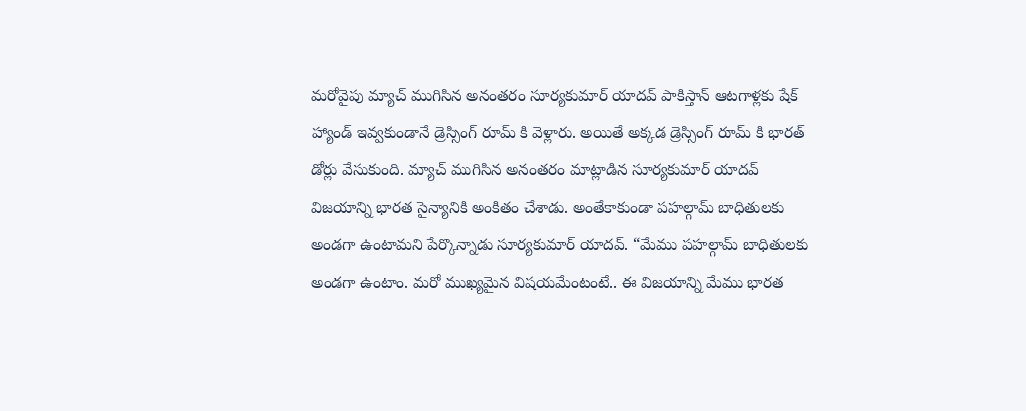మ‌రోవైపు మ్యాచ్ ముగిసిన అనంత‌రం సూర్య‌కుమార్ యాద‌వ్ పాకిస్తాన్ ఆట‌గాళ్ల‌కు షేక్ హ్యాండ్ ఇవ్వ‌కుండానే డ్రెస్సింగ్ రూమ్ కి వెళ్లారు. అయితే అక్క‌డ డ్రెస్సింగ్ రూమ్ కి భార‌త్ డోర్లు వేసుకుంది. మ్యాచ్ ముగిసిన అనంత‌రం మాట్లాడిన సూర్య‌కుమార్ యాద‌వ్ విజ‌యాన్ని భార‌త సైన్యానికి అంకితం చేశాడు. అంతేకాకుండా ప‌హ‌ల్గామ్ బాధితుల‌కు అండ‌గా ఉంటామ‌ని పేర్కొన్నాడు సూర్య‌కుమార్ యాద‌వ్. “మేము ప‌హ‌ల్గామ్ బాధితుల‌కు అండ‌గా ఉంటాం. మ‌రో ముఖ్య‌మైన విష‌య‌మేంటంటే.. ఈ విజ‌యాన్ని మేము భార‌త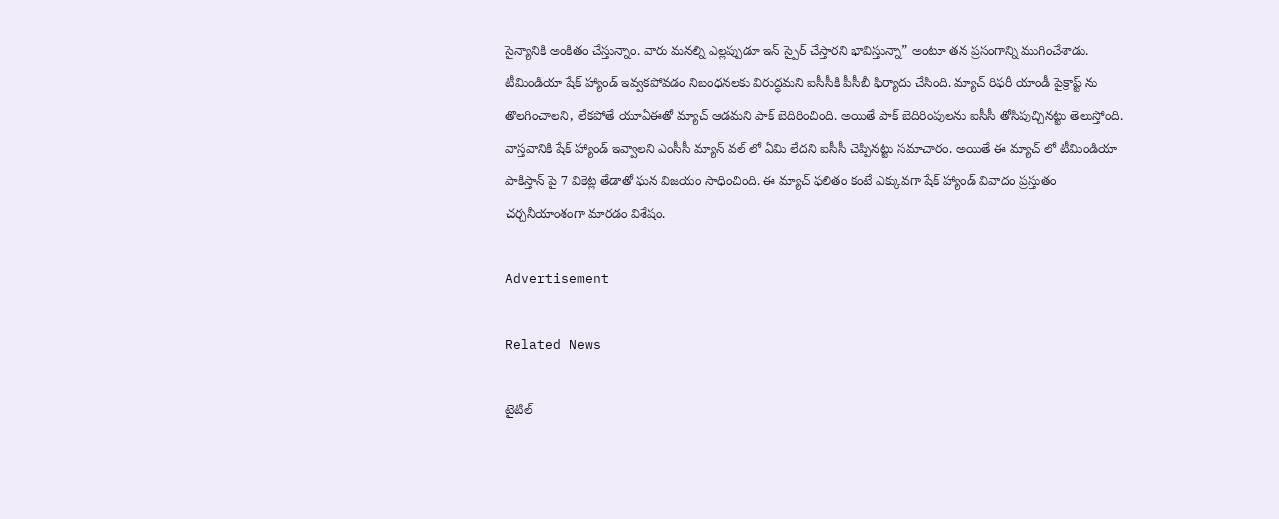సైన్యానికి అంకితం చేస్తున్నాం. వారు మ‌న‌ల్ని ఎల్ల‌ప్పుడూ ఇన్ స్పైర్ చేస్తార‌ని భావిస్తున్నా” అంటూ త‌న ప్ర‌సంగాన్ని ముగించేశాడు. టీమిండియా షేక్ హ్యాండ్ ఇవ్వ‌క‌పోవ‌డం నిబంధ‌న‌ల‌కు విరుద్ధ‌మ‌ని ఐసీసీకి పీసీబీ ఫిర్యాదు చేసింది. మ్యాచ్ రిఫ‌రీ యాండీ పైక్రాప్ట్ ను తొల‌గించాల‌ని, లేక‌పోతే యూఏఈతో మ్యాచ్ ఆడ‌మ‌ని పాక్ బెదిరించింది. అయితే పాక్ బెదిరింపుల‌ను ఐసీసీ తోసిపుచ్చిన‌ట్టు తెలుస్తోంది.  వాస్త‌వానికి షేక్ హ్యాండ్ ఇవ్వాల‌ని ఎంసీసీ మ్యాన్ వ‌ల్ లో ఏమి లేదని ఐసీసీ చెప్పిన‌ట్టు స‌మాచారం. అయితే ఈ మ్యాచ్ లో టీమిండియా పాకిస్తాన్ పై 7 వికెట్ల తేడాతో ఘ‌న విజ‌యం సాధించింది. ఈ మ్యాచ్ ఫ‌లితం కంటే ఎక్కువ‌గా షేక్ హ్యాండ్ వివాదం ప్ర‌స్తుతం చ‌ర్చ‌నీయాంశంగా మార‌డం విశేషం.

Advertisement

Related News

టైటిల్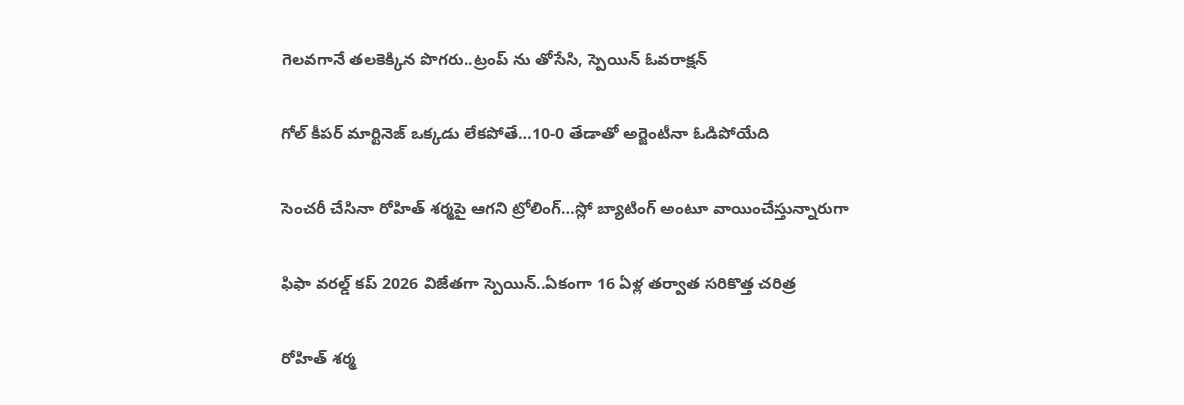గెల‌వ‌గానే త‌ల‌కెక్కిన పొగ‌రు..ట్రంప్ ను తోసేసి, స్పెయిన్ ఓవ‌రాక్ష‌న్‌

గోల్ కీపర్ మార్టినెజ్ ఒక్క‌డు లేక‌పోతే…10-0 తేడాతో అర్జెంటీనా ఓడిపోయేది

సెంచ‌రీ చేసినా రోహిత్ శ‌ర్మ‌పై ఆగ‌ని ట్రోలింగ్…స్లో బ్యాటింగ్ అంటూ వాయించేస్తున్నారుగా

ఫిఫా వ‌ర‌ల్డ్ క‌ప్ 2026 విజేతగా స్పెయిన్‌..ఏకంగా 16 ఏళ్ల త‌ర్వాత స‌రికొత్త చ‌రిత్ర‌

రోహిత్ శ‌ర్మ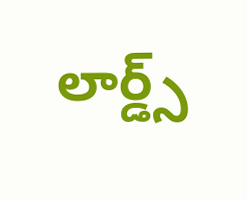లార్డ్స్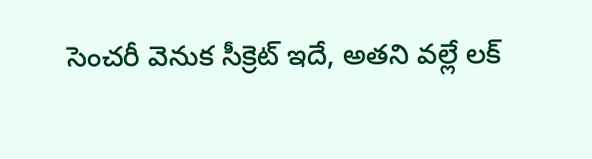సెంచ‌రీ వెనుక సీక్రెట్ ఇదే, అత‌ని వ‌ల్లే ల‌క్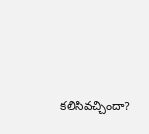క‌లిసివ‌చ్చిందా?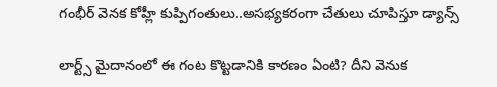గంభీర్ వెనక కోహ్లీ కుప్పిగంతులు..అస‌భ్యక‌రంగా చేతులు చూపిస్తూ డ్యాన్స్

లార్ట్స్ మైదానంలో ఈ గంట కొట్ట‌డానికి కార‌ణం ఏంటి? దీని వెనుక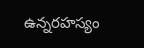ఉన్న‌ర‌హ‌స్యం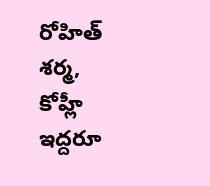రోహిత్ శ‌ర్మ‌, కోహ్లీ ఇద్ద‌రూ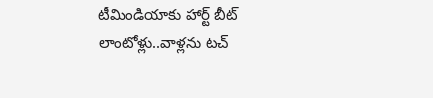టీమిండియాకు హార్ట్ బీట్ లాంటోళ్లు..వాళ్ల‌ను ట‌చ్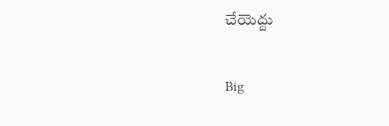చేయెద్దు

Big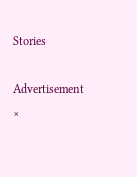Stories

Advertisement
×